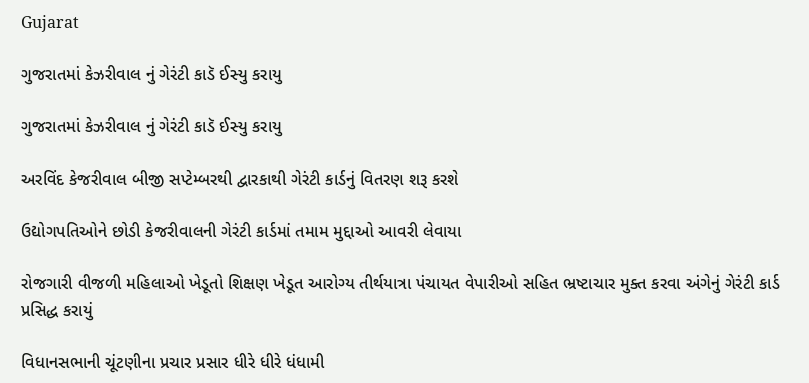Gujarat

ગુજરાતમાં કેઝરીવાલ નું ગેરંટી કાડૅ ઈસ્યુ કરાયુ

ગુજરાતમાં કેઝરીવાલ નું ગેરંટી કાડૅ ઈસ્યુ કરાયુ

અરવિંદ કેજરીવાલ બીજી સપ્ટેમ્બરથી દ્વારકાથી ગેરંટી કાર્ડનું વિતરણ શરૂ કરશે

ઉદ્યોગપતિઓને છોડી કેજરીવાલની ગેરંટી કાર્ડમાં તમામ મુદ્દાઓ આવરી લેવાયા

રોજગારી વીજળી મહિલાઓ ખેડૂતો શિક્ષણ ખેડૂત આરોગ્ય તીર્થયાત્રા પંચાયત વેપારીઓ સહિત ભ્રષ્ટાચાર મુક્ત કરવા અંગેનું ગેરંટી કાર્ડ પ્રસિદ્ધ કરાયું

વિધાનસભાની ચૂંટણીના પ્રચાર પ્રસાર ધીરે ધીરે ધંધામી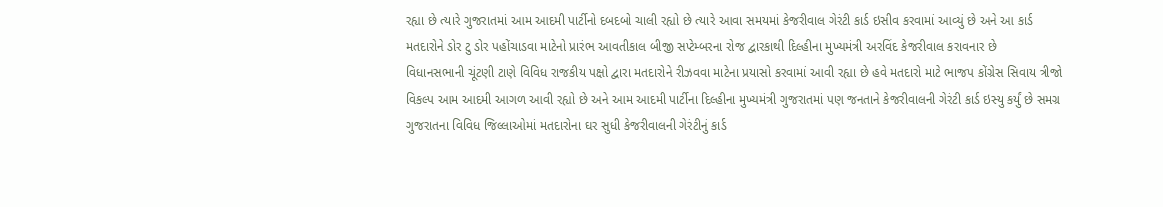રહ્યા છે ત્યારે ગુજરાતમાં આમ આદમી પાર્ટીનો દબદબો ચાલી રહ્યો છે ત્યારે આવા સમયમાં કેજરીવાલ ગેરંટી કાર્ડ ઇસીવ કરવામાં આવ્યું છે અને આ કાર્ડ મતદારોને ડોર ટુ ડોર પહોંચાડવા માટેનો પ્રારંભ આવતીકાલ બીજી સપ્ટેમ્બરના રોજ દ્વારકાથી દિલ્હીના મુખ્યમંત્રી અરવિંદ કેજરીવાલ કરાવનાર છે
વિધાનસભાની ચૂંટણી ટાણે વિવિધ રાજકીય પક્ષો દ્વારા મતદારોને રીઝવવા માટેના પ્રયાસો કરવામાં આવી રહ્યા છે હવે મતદારો માટે ભાજપ કોંગ્રેસ સિવાય ત્રીજો વિકલ્પ આમ આદમી આગળ આવી રહ્યો છે અને આમ આદમી પાર્ટીના દિલ્હીના મુખ્યમંત્રી ગુજરાતમાં પણ જનતાને કેજરીવાલની ગેરંટી કાર્ડ ઇસ્યુ કર્યું છે સમગ્ર ગુજરાતના વિવિધ જિલ્લાઓમાં મતદારોના ઘર સુધી કેજરીવાલની ગેરંટીનું કાર્ડ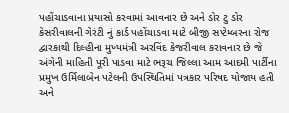પહોંચાડવાના પ્રયાસો કરવામાં આવનાર છે અને ડોર ટુ ડોર કેસરીવાલની ગેરંટી નું કાર્ડ પહોંચાડવા માટે બીજી સપ્ટેમ્બરના રોજ દ્વારકાથી દિલ્હીના મુખ્યમંત્રી અરવિંદ કેજરીવાલ કરાવનાર છે જે અંગેની માહિતી પૂરી પાડવા માટે ભરૂચ જિલ્લા આમ આદમી પાર્ટીના પ્રમુખ ઉર્મિલાબેન પટેલની ઉપસ્થિતિમાં પત્રકાર પરિષદ યોજાય હતી અને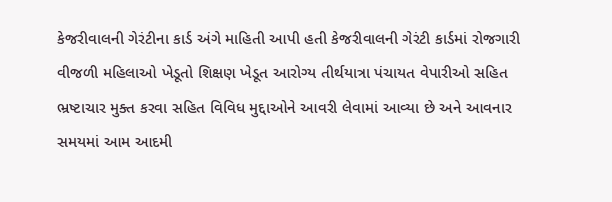કેજરીવાલની ગેરંટીના કાર્ડ અંગે માહિતી આપી હતી કેજરીવાલની ગેરંટી કાર્ડમાં રોજગારી વીજળી મહિલાઓ ખેડૂતો શિક્ષણ ખેડૂત આરોગ્ય તીર્થયાત્રા પંચાયત વેપારીઓ સહિત ભ્રષ્ટાચાર મુક્ત કરવા સહિત વિવિધ મુદ્દાઓને આવરી લેવામાં આવ્યા છે અને આવનાર સમયમાં આમ આદમી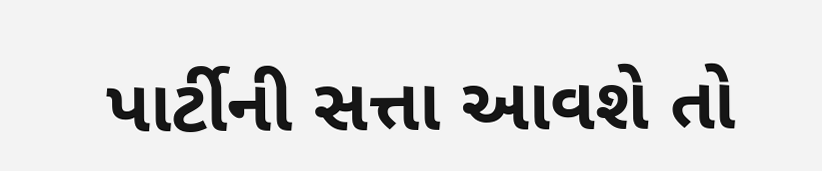પાર્ટીની સત્તા આવશે તો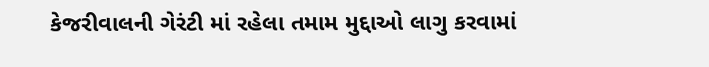કેજરીવાલની ગેરંટી માં રહેલા તમામ મુદ્દાઓ લાગુ કરવામાં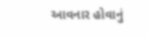આવનાર હોવાનું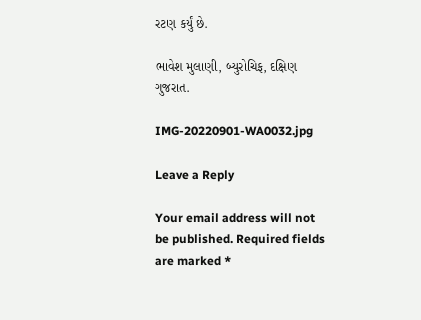રટણ કર્યું છે.

ભાવેશ મુલાણી, બ્યુરોચિફ, દક્ષિણ ગુજરાત.

IMG-20220901-WA0032.jpg

Leave a Reply

Your email address will not be published. Required fields are marked *